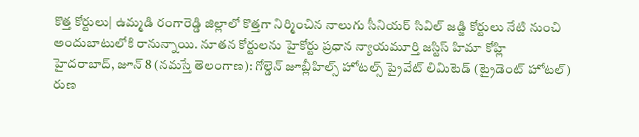కొత్త కోర్టులు| ఉమ్మడి రంగారెడ్డి జిల్లాలో కొత్తగా నిర్మించిన నాలుగు సీనియర్ సివిల్ జడ్జి కోర్టులు నేటి నుంచి అందుబాటులోకి రానున్నాయి. నూతన కోర్టులను హైకోర్టు ప్రధాన న్యాయమూర్తి జస్టిస్ హిమా కోహ్లి
హైదరాబాద్, జూన్ 8 (నమస్తే తెలంగాణ): గోల్డెన్ జూబ్లీహిల్స్ హోటల్స్ ప్రైవేట్ లిమిటెడ్ (ట్రైడెంట్ హోటల్) రుణ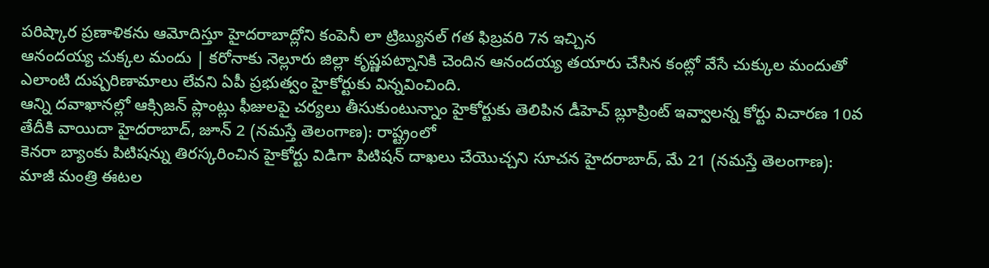పరిష్కార ప్రణాళికను ఆమోదిస్తూ హైదరాబాద్లోని కంపెనీ లా ట్రిబ్యునల్ గత ఫిబ్రవరి 7న ఇచ్చిన
ఆనందయ్య చుక్కల మందు | కరోనాకు నెల్లూరు జిల్లా కృష్ణపట్నానికి చెందిన ఆనందయ్య తయారు చేసిన కంట్లో వేసే చుక్కుల మందుతో ఎలాంటి దుష్పరిణామాలు లేవని ఏపీ ప్రభుత్వం హైకోర్టుకు విన్నవించింది.
ఆన్ని దవాఖానల్లో ఆక్సిజన్ ప్లాంట్లు ఫీజులపై చర్యలు తీసుకుంటున్నాం హైకోర్టుకు తెలిపిన డీహెచ్ బ్లూప్రింట్ ఇవ్వాలన్న కోర్టు విచారణ 10వ తేదీకి వాయిదా హైదరాబాద్, జూన్ 2 (నమస్తే తెలంగాణ): రాష్ట్రంలో
కెనరా బ్యాంకు పిటిషన్ను తిరస్కరించిన హైకోర్టు విడిగా పిటిషన్ దాఖలు చేయొచ్చని సూచన హైదరాబాద్, మే 21 (నమస్తే తెలంగాణ): మాజీ మంత్రి ఈటల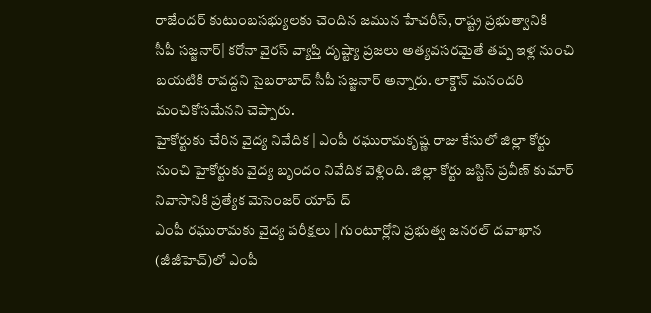రాజేందర్ కుటుంబసభ్యులకు చెందిన జమున హేచరీస్, రాష్ట్ర ప్రభుత్వానికి
సీపీ సజ్జనార్| కరోనా వైరస్ వ్యాప్తి దృష్ట్యా ప్రజలు అత్యవసరమైతే తప్ప ఇళ్ల నుంచి బయటికి రావద్దని సైబరాబాద్ సీపీ సజ్జనార్ అన్నారు. లాక్డౌన్ మనందరి మంచికోసమేనని చెప్పారు.
హైకోర్టుకు చేరిన వైద్య నివేదిక | ఎంపీ రఘురామకృష్ణ రాజు కేసులో జిల్లా కోర్టు నుంచి హైకోర్టుకు వైద్య బృందం నివేదిక వెళ్లింది. జిల్లా కోర్టు జస్టిస్ ప్రవీణ్ కుమార్ నివాసానికి ప్రత్యేక మెసెంజర్ యాప్ ద్
ఎంపీ రఘురామకు వైద్య పరీక్షలు | గుంటూర్లోని ప్రభుత్వ జనరల్ దవాఖాన (జీజీహెచ్)లో ఎంపీ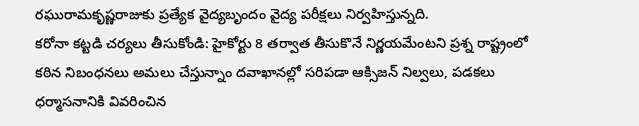రఘురామకృష్ణరాజుకు ప్రత్యేక వైద్యబృందం వైద్య పరీక్షలు నిర్వహిస్తున్నది.
కరోనా కట్టడి చర్యలు తీసుకోండి: హైకోర్టు 8 తర్వాత తీసుకొనే నిర్ణయమేంటని ప్రశ్న రాష్ట్రంలో కఠిన నిబంధనలు అమలు చేస్తున్నాం దవాఖానల్లో సరిపడా ఆక్సిజన్ నిల్వలు, పడకలు ధర్మాసనానికి వివరించిన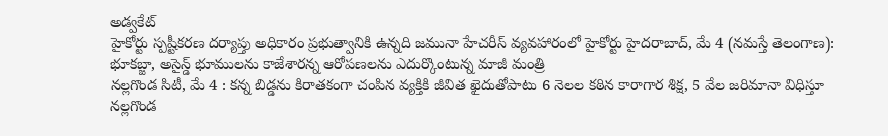అడ్వకేట్
హైకోర్టు స్పష్టీకరణ దర్యాప్తు అధికారం ప్రభుత్వానికి ఉన్నది జమునా హేచరీస్ వ్యవహారంలో హైకోర్టు హైదరాబాద్, మే 4 (నమస్తే తెలంగాణ): భూకబ్జా, అసైన్డ్ భూములను కాజేశారన్న ఆరోపణలను ఎదుర్కొంటున్న మాజీ మంత్రి
నల్లగొండ సిటీ, మే 4 : కన్న బిడ్డను కిరాతకంగా చంపిన వ్యక్తికి జీవిత ఖైదుతోపాటు 6 నెలల కఠిన కారాగార శిక్ష, 5 వేల జరిమానా విధిస్తూ నల్లగొండ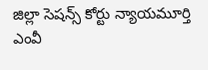జిల్లా సెషన్స్ కోర్టు న్యాయమూర్తి ఎంవీ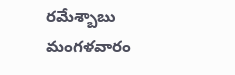రమేశ్బాబు మంగళవారం